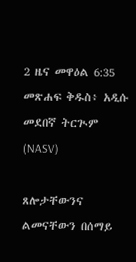2 ዜና መዋዕል 6:35 መጽሐፍ ቅዱስ፥ አዲሱ መደበኛ ትርጒም (NASV)

ጸሎታቸውንና ልመናቸውን በሰማይ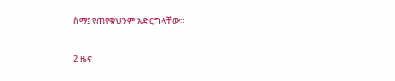ስማ፤ የጠየቁህንም አድርግላቸው።

2 ዜና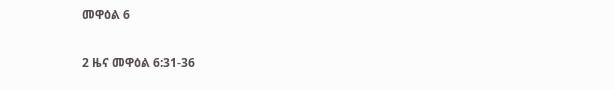መዋዕል 6

2 ዜና መዋዕል 6:31-36